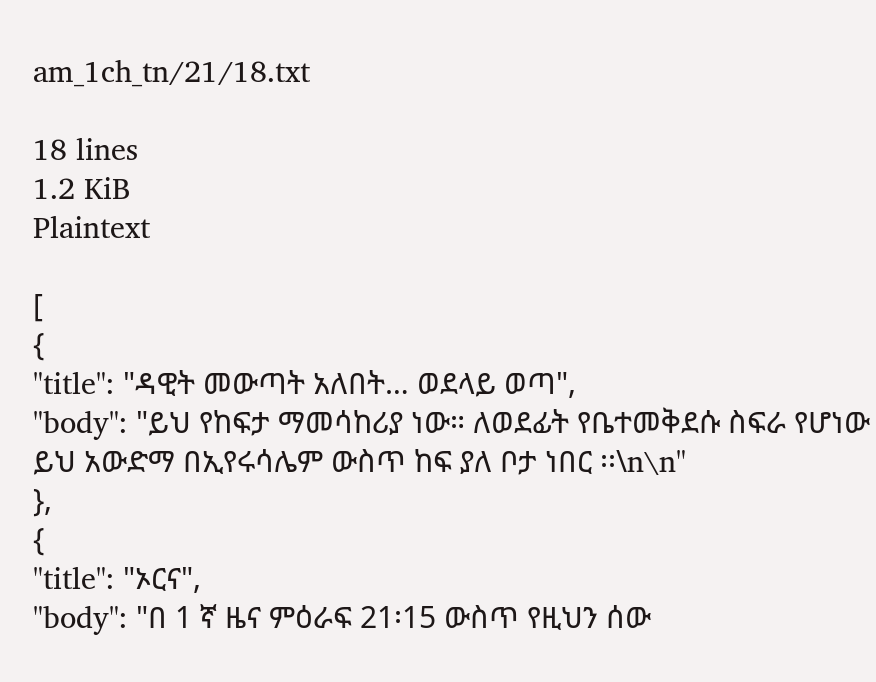am_1ch_tn/21/18.txt

18 lines
1.2 KiB
Plaintext

[
{
"title": "ዳዊት መውጣት አለበት… ወደላይ ወጣ",
"body": "ይህ የከፍታ ማመሳከሪያ ነው። ለወደፊት የቤተመቅደሱ ስፍራ የሆነው ይህ አውድማ በኢየሩሳሌም ውስጥ ከፍ ያለ ቦታ ነበር ፡፡\n\n"
},
{
"title": "ኦርና",
"body": "በ 1 ኛ ዜና ምዕራፍ 21፡15 ውስጥ የዚህን ሰው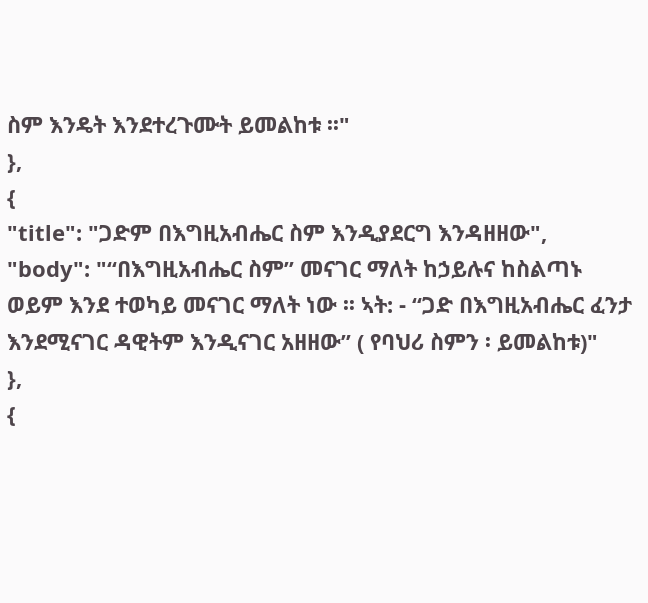ስም እንዴት እንደተረጉሙት ይመልከቱ ፡፡"
},
{
"title": "ጋድም በእግዚአብሔር ስም እንዲያደርግ እንዳዘዘው",
"body": "“በእግዚአብሔር ስም” መናገር ማለት ከኃይሉና ከስልጣኑ ወይም እንደ ተወካይ መናገር ማለት ነው ፡፡ ኣት: - “ጋድ በእግዚአብሔር ፈንታ እንደሚናገር ዳዊትም እንዲናገር አዘዘው” ( የባህሪ ስምን ፡ ይመልከቱ)"
},
{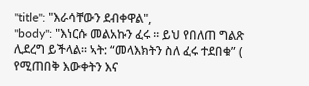"title": "እራሳቸውን ደብቀዋል",
"body": "እነርሱ መልአኩን ፈሩ ፡፡ ይህ የበለጠ ግልጽ ሊደረግ ይችላል። ኣት: “መላእክትን ስለ ፈሩ ተደበቁ” ( የሚጠበቅ እውቀትን እና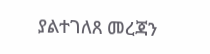ያልተገለጸ መረጃን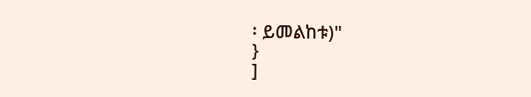፡ ይመልከቱ)"
}
]